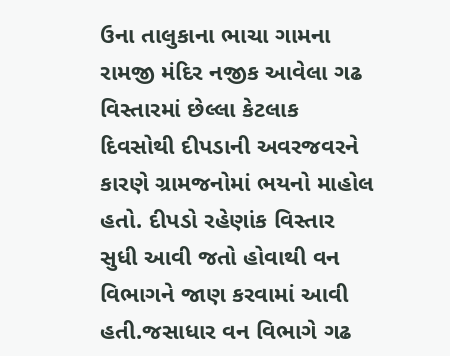ઉના તાલુકાના ભાચા ગામના રામજી મંદિર નજીક આવેલા ગઢ વિસ્તારમાં છેલ્લા કેટલાક દિવસોથી દીપડાની અવરજવરને કારણે ગ્રામજનોમાં ભયનો માહોલ હતો. દીપડો રહેણાંક વિસ્તાર સુધી આવી જતો હોવાથી વન વિભાગને જાણ કરવામાં આવી હતી.જસાધાર વન વિભાગે ગઢ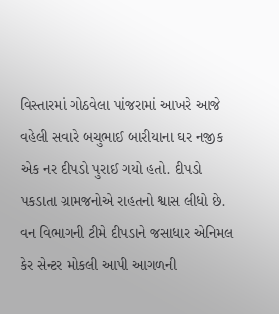વિસ્તારમાં ગોઠવેલા પાંજરામાં આખરે આજે વહેલી સવારે બચુભાઈ બારીયાના ઘર નજીક એક નર દીપડો પુરાઈ ગયો હતો. દીપડો પકડાતા ગ્રામજનોએ રાહતનો શ્વાસ લીધો છે. વન વિભાગની ટીમે દીપડાને જસાધાર એનિમલ કેર સેન્ટર મોકલી આપી આગળની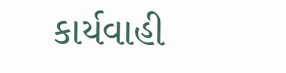કાર્યવાહી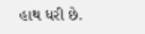હાથ ધરી છે.